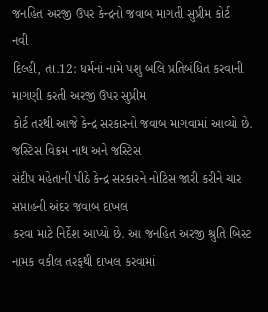જનહિત અરજી ઉપર કેન્દ્રનો જવાબ માગતી સુપ્રીમ કોર્ટ
નવી
દિલ્હી, તા.12: ધર્મનાં નામે પશુ બલિ પ્રતિબંધિત કરવાની માગણી કરતી અરજી ઉપર સુપ્રીમ
કોર્ટ તરથી આજે કેન્દ્ર સરકારનો જવાબ માગવામાં આવ્યો છે. જસ્ટિસ વિક્રમ નાથ અને જસ્ટિસ
સંદીપ મહેતાની પીઠે કેન્દ્ર સરકારને નોટિસ જારી કરીને ચાર સપ્તાહની અંદર જવાબ દાખલ
કરવા માટે નિર્દેશ આપ્યો છે. આ જનહિત અરજી શ્રુતિ બિસ્ટ નામક વકીલ તરફથી દાખલ કરવામાં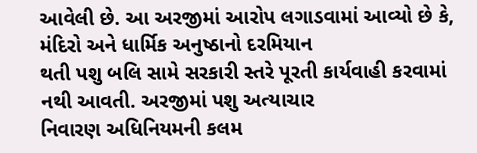આવેલી છે. આ અરજીમાં આરોપ લગાડવામાં આવ્યો છે કે, મંદિરો અને ધાર્મિક અનુષ્ઠાનો દરમિયાન
થતી પશુ બલિ સામે સરકારી સ્તરે પૂરતી કાર્યવાહી કરવામાં નથી આવતી. અરજીમાં પશુ અત્યાચાર
નિવારણ અધિનિયમની કલમ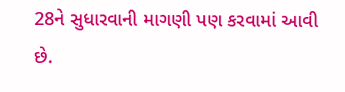28ને સુધારવાની માગણી પણ કરવામાં આવી છે.